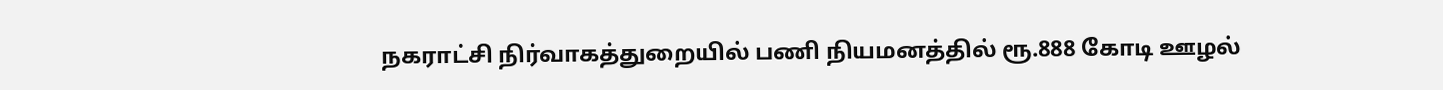நகராட்சி நிர்வாகத்துறையில் பணி நியமனத்தில் ரூ.888 கோடி ஊழல்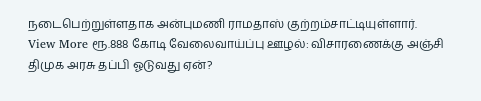நடைபெற்றுள்ளதாக அன்புமணி ராமதாஸ் குற்றம்சாட்டியுள்ளார்.
View More ரூ.888 கோடி வேலைவாய்ப்பு ஊழல்: விசாரணைக்கு அஞ்சி திமுக அரசு தப்பி ஓடுவது ஏன்?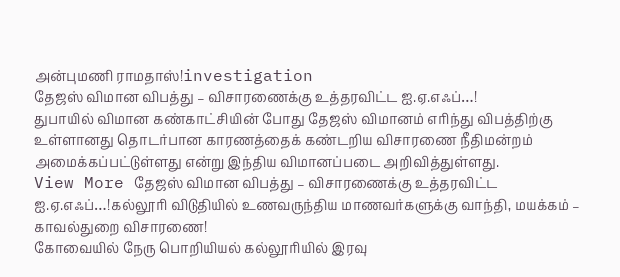அன்புமணி ராமதாஸ்!investigation
தேஜஸ் விமான விபத்து – விசாரணைக்கு உத்தரவிட்ட ஐ.ஏ.எஃப்…!
துபாயில் விமான கண்காட்சியின் போது தேஜஸ் விமானம் எரிந்து விபத்திற்கு உள்ளானது தொடர்பான காரணத்தைக் கண்டறிய விசாரணை நீதிமன்றம் அமைக்கப்பட்டுள்ளது என்று இந்திய விமானப்படை அறிவித்துள்ளது.
View More தேஜஸ் விமான விபத்து – விசாரணைக்கு உத்தரவிட்ட ஐ.ஏ.எஃப்…!கல்லூரி விடுதியில் உணவருந்திய மாணவர்களுக்கு வாந்தி, மயக்கம் – காவல்துறை விசாரணை!
கோவையில் நேரு பொறியியல் கல்லூரியில் இரவு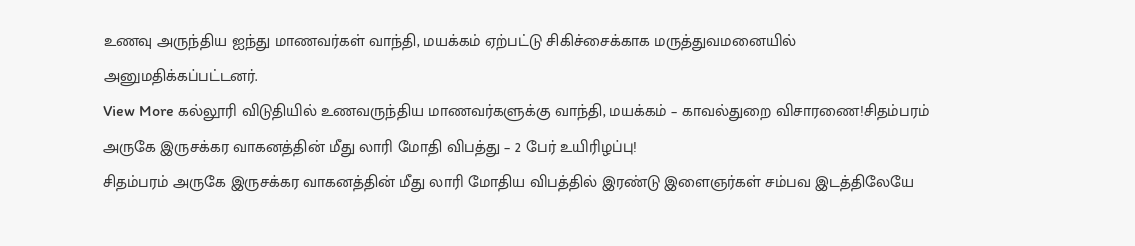உணவு அருந்திய ஐந்து மாணவர்கள் வாந்தி, மயக்கம் ஏற்பட்டு சிகிச்சைக்காக மருத்துவமனையில் அனுமதிக்கப்பட்டனர்.
View More கல்லூரி விடுதியில் உணவருந்திய மாணவர்களுக்கு வாந்தி, மயக்கம் – காவல்துறை விசாரணை!சிதம்பரம் அருகே இருசக்கர வாகனத்தின் மீது லாரி மோதி விபத்து – 2 பேர் உயிரிழப்பு!
சிதம்பரம் அருகே இருசக்கர வாகனத்தின் மீது லாரி மோதிய விபத்தில் இரண்டு இளைஞர்கள் சம்பவ இடத்திலேயே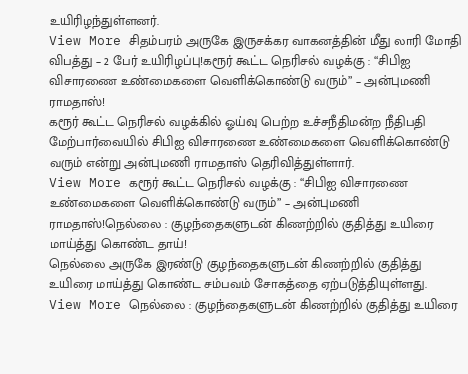உயிரிழந்துள்ளனர்.
View More சிதம்பரம் அருகே இருசக்கர வாகனத்தின் மீது லாரி மோதி விபத்து – 2 பேர் உயிரிழப்பு!கரூர் கூட்ட நெரிசல் வழக்கு : “சிபிஐ விசாரணை உண்மைகளை வெளிக்கொண்டு வரும்” – அன்புமணி ராமதாஸ்!
கரூர் கூட்ட நெரிசல் வழக்கில் ஓய்வு பெற்ற உச்சநீதிமன்ற நீதிபதி மேற்பார்வையில் சிபிஐ விசாரணை உண்மைகளை வெளிக்கொண்டு வரும் என்று அன்புமணி ராமதாஸ் தெரிவித்துள்ளார்.
View More கரூர் கூட்ட நெரிசல் வழக்கு : “சிபிஐ விசாரணை உண்மைகளை வெளிக்கொண்டு வரும்” – அன்புமணி ராமதாஸ்!நெல்லை : குழந்தைகளுடன் கிணற்றில் குதித்து உயிரை மாய்த்து கொண்ட தாய்!
நெல்லை அருகே இரண்டு குழந்தைகளுடன் கிணற்றில் குதித்து உயிரை மாய்த்து கொண்ட சம்பவம் சோகத்தை ஏற்படுத்தியுள்ளது.
View More நெல்லை : குழந்தைகளுடன் கிணற்றில் குதித்து உயிரை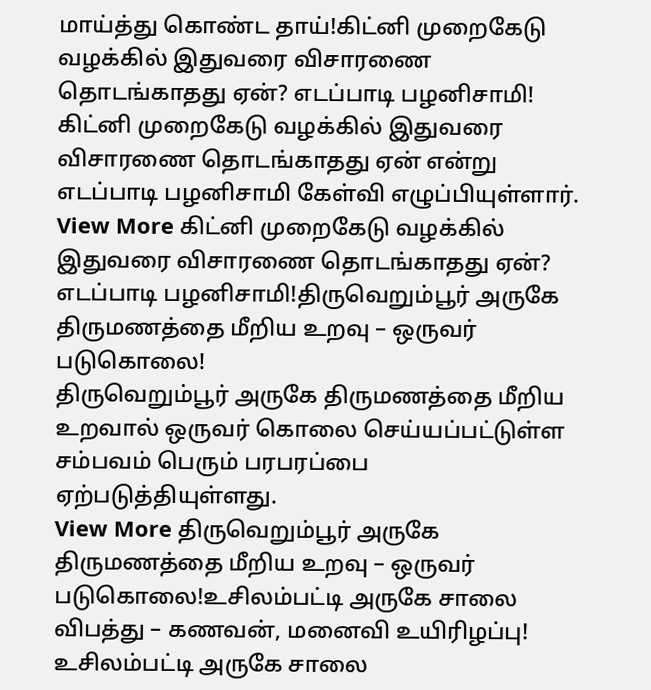மாய்த்து கொண்ட தாய்!கிட்னி முறைகேடு வழக்கில் இதுவரை விசாரணை தொடங்காதது ஏன்? எடப்பாடி பழனிசாமி!
கிட்னி முறைகேடு வழக்கில் இதுவரை விசாரணை தொடங்காதது ஏன் என்று எடப்பாடி பழனிசாமி கேள்வி எழுப்பியுள்ளார்.
View More கிட்னி முறைகேடு வழக்கில் இதுவரை விசாரணை தொடங்காதது ஏன்? எடப்பாடி பழனிசாமி!திருவெறும்பூர் அருகே திருமணத்தை மீறிய உறவு – ஒருவர் படுகொலை!
திருவெறும்பூர் அருகே திருமணத்தை மீறிய உறவால் ஒருவர் கொலை செய்யப்பட்டுள்ள சம்பவம் பெரும் பரபரப்பை ஏற்படுத்தியுள்ளது.
View More திருவெறும்பூர் அருகே திருமணத்தை மீறிய உறவு – ஒருவர் படுகொலை!உசிலம்பட்டி அருகே சாலை விபத்து – கணவன், மனைவி உயிரிழப்பு!
உசிலம்பட்டி அருகே சாலை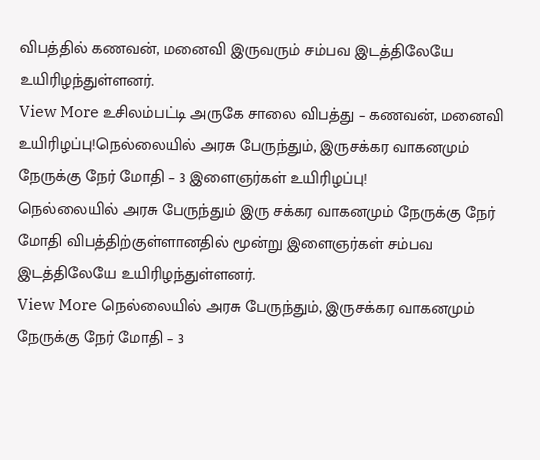விபத்தில் கணவன், மனைவி இருவரும் சம்பவ இடத்திலேயே உயிரிழந்துள்ளனர்.
View More உசிலம்பட்டி அருகே சாலை விபத்து – கணவன், மனைவி உயிரிழப்பு!நெல்லையில் அரசு பேருந்தும், இருசக்கர வாகனமும் நேருக்கு நேர் மோதி – 3 இளைஞர்கள் உயிரிழப்பு!
நெல்லையில் அரசு பேருந்தும் இரு சக்கர வாகனமும் நேருக்கு நேர் மோதி விபத்திற்குள்ளானதில் மூன்று இளைஞர்கள் சம்பவ இடத்திலேயே உயிரிழந்துள்ளனர்.
View More நெல்லையில் அரசு பேருந்தும், இருசக்கர வாகனமும் நேருக்கு நேர் மோதி – 3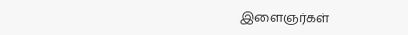இளைஞர்கள்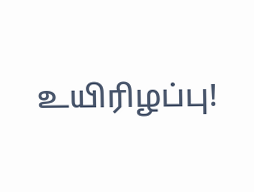உயிரிழப்பு!